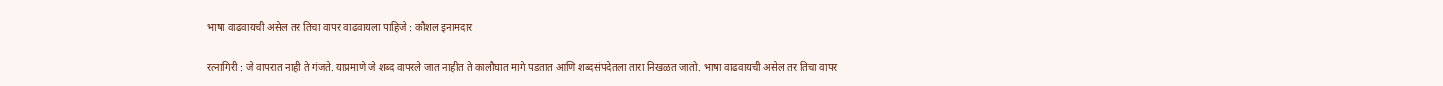भाषा वाढवायची असेल तर तिचा वापर वाढवायला पाहिजे : कौशल इनामदार

रत्नागिरी : जे वापरात नाही ते गंजते. याप्रमाणे जे शब्द वापरले जात नाहीत ते कालौघात मागे पडतात आणि शब्दसंपदेतला तारा निखळत जातो. भाषा वाढवायची असेल तर तिचा वापर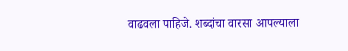वाढवला पाहिजे. शब्दांचा वारसा आपल्याला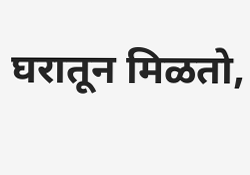घरातून मिळतो,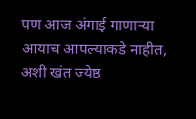पण आज अंगाई गाणाऱ्या आयाच आपल्याकडे नाहीत, अशी खंत ज्येष्ठ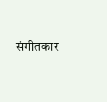संगीतकार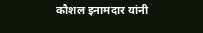कौशल इनामदार यांनी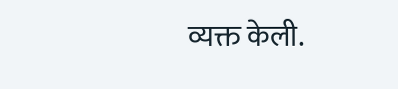व्यक्त केली.